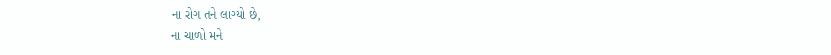ના રોગ તને લાગ્યો છે,
ના ચાળો મને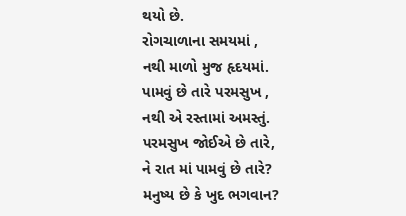થયો છે.
રોગચાળાના સમયમાં ,
નથી માળો મુજ હૃદયમાં.
પામવું છે તારે પરમસુખ ,
નથી એ રસ્તામાં અમસ્તું.
પરમસુખ જોઈએ છે તારે,
ને રાત માં પામવું છે તારે?
મનુષ્ય છે કે ખુદ ભગવાન?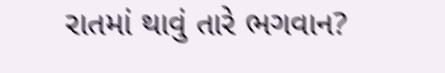રાતમાં થાવું તારે ભગવાન?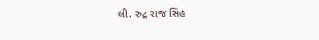લી. રુદ્ર રાજ સિંહ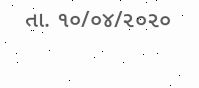તા. ૧૦/૦૪/૨૦૨૦